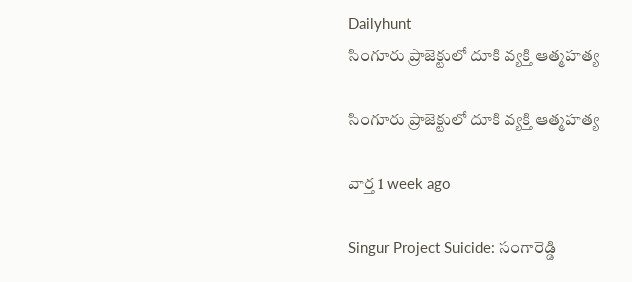Dailyhunt
సింగూరు ప్రాజెక్టులో దూకి వ్యక్తి ఆత్మహత్య

సింగూరు ప్రాజెక్టులో దూకి వ్యక్తి ఆత్మహత్య

వార్త 1 week ago

Singur Project Suicide: సంగారెడ్డి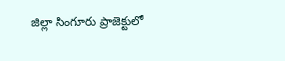జిల్లా సింగూరు ప్రాజెక్టులో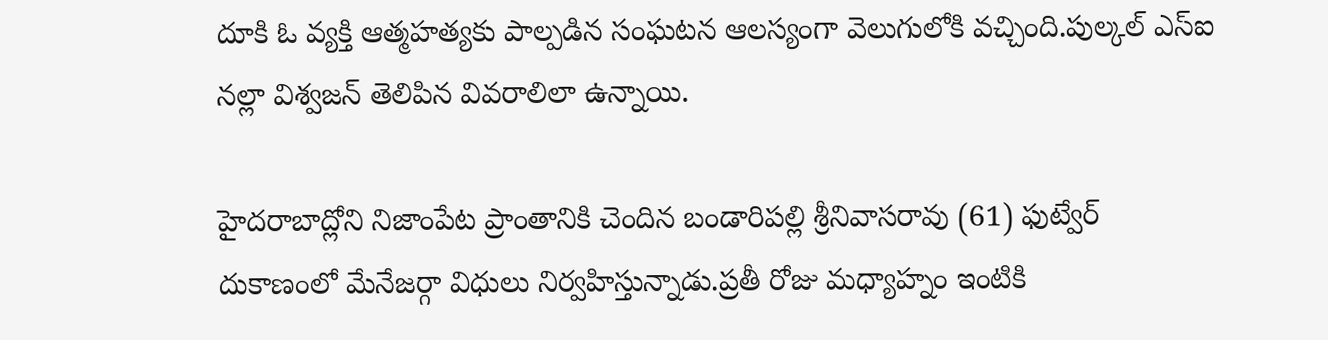దూకి ఓ వ్యక్తి ఆత్మహత్యకు పాల్పడిన సంఘటన ఆలస్యంగా వెలుగులోకి వచ్చింది.పుల్కల్ ఎస్ఐ నల్లా విశ్వజన్ తెలిపిన వివరాలిలా ఉన్నాయి.

హైదరాబాద్లోని నిజాంపేట ప్రాంతానికి చెందిన బండారిపల్లి శ్రీనివాసరావు (61) ఫుట్వేర్ దుకాణంలో మేనేజర్గా విధులు నిర్వహిస్తున్నాడు.ప్రతీ రోజు మధ్యాహ్నం ఇంటికి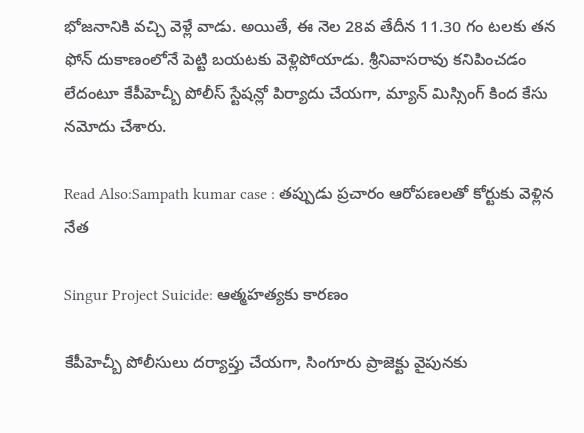భోజనానికి వచ్చి వెళ్లే వాడు. అయితే, ఈ నెల 28వ తేదీన 11.30 గం టలకు తన ఫోన్ దుకాణంలోనే పెట్టి బయటకు వెళ్లిపోయాడు. శ్రీనివాసరావు కనిపించడం లేదంటూ కేపీహెచ్బీ పోలీస్ స్టేషన్లో పిర్యాదు చేయగా, మ్యాన్ మిస్సింగ్ కింద కేసు నమోదు చేశారు.

Read Also:Sampath kumar case : తప్పుడు ప్రచారం ఆరోపణలతో కోర్టుకు వెళ్లిన నేత

Singur Project Suicide: ఆత్మహత్యకు కారణం

కేపీహెచ్బీ పోలీసులు దర్యాప్తు చేయగా, సింగూరు ప్రాజెక్టు వైపునకు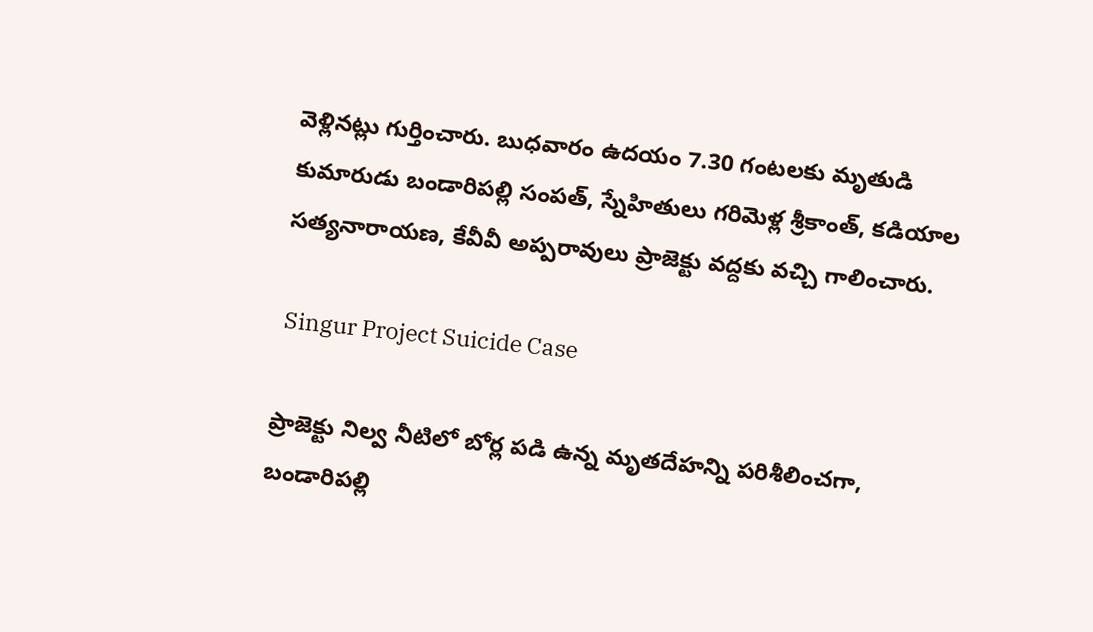వెళ్లినట్లు గుర్తించారు. బుధవారం ఉదయం 7.30 గంటలకు మృతుడి కుమారుడు బండారిపల్లి సంపత్, స్నేహితులు గరిమెళ్ల శ్రీకాంత్, కడియాల సత్యనారాయణ, కేవీవీ అప్పరావులు ప్రాజెక్టు వద్దకు వచ్చి గాలించారు.

 Singur Project Suicide Case

ప్రాజెక్టు నిల్వ నీటిలో బోర్ల పడి ఉన్న మృతదేహన్ని పరిశీలించగా, బండారిపల్లి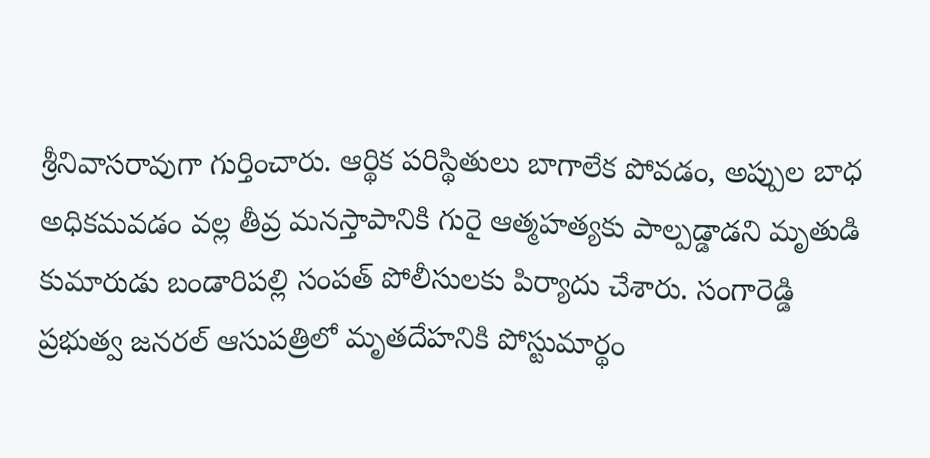శ్రీనివాసరావుగా గుర్తించారు. ఆర్థిక పరిస్థితులు బాగాలేక పోవడం, అప్పుల బాధ అధికమవడం వల్ల తీవ్ర మనస్తాపానికి గురై ఆత్మహత్యకు పాల్పడ్డాడని మృతుడి కుమారుడు బండారిపల్లి సంపత్ పోలీసులకు పిర్యాదు చేశారు. సంగారెడ్డి ప్రభుత్వ జనరల్ ఆసుపత్రిలో మృతదేహనికి పోస్టుమార్థం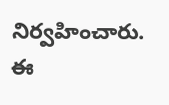నిర్వహించారు. ఈ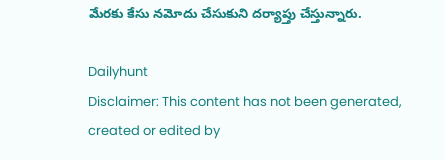మేరకు కేసు నమోదు చేసుకుని దర్యాప్తు చేస్తున్నారు.

Dailyhunt
Disclaimer: This content has not been generated, created or edited by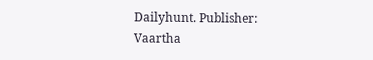Dailyhunt. Publisher: Vaartha